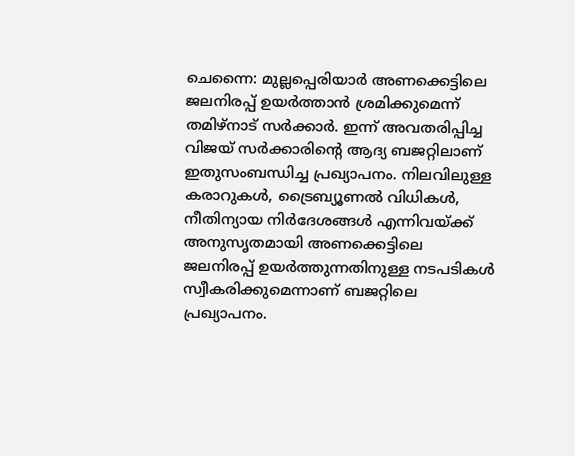ചെന്നൈ: മുല്ലപ്പെരിയാർ അണക്കെട്ടിലെ ജലനിരപ്പ് ഉയർത്താൻ ശ്രമിക്കുമെന്ന് തമിഴ്നാട് സർക്കാർ. ഇന്ന് അവതരിപ്പിച്ച വിജയ് സർക്കാരിന്റെ ആദ്യ ബജറ്റിലാണ് ഇതുസംബന്ധിച്ച പ്രഖ്യാപനം. നിലവിലുള്ള കരാറുകൾ, ട്രൈബ്യൂണൽ വിധികൾ, നീതിന്യായ നിർദേശങ്ങൾ എന്നിവയ്ക്ക് അനുസൃതമായി അണക്കെട്ടിലെ ജലനിരപ്പ് ഉയർത്തുന്നതിനുള്ള നടപടികൾ സ്വീകരിക്കുമെന്നാണ് ബജറ്റിലെ പ്രഖ്യാപനം.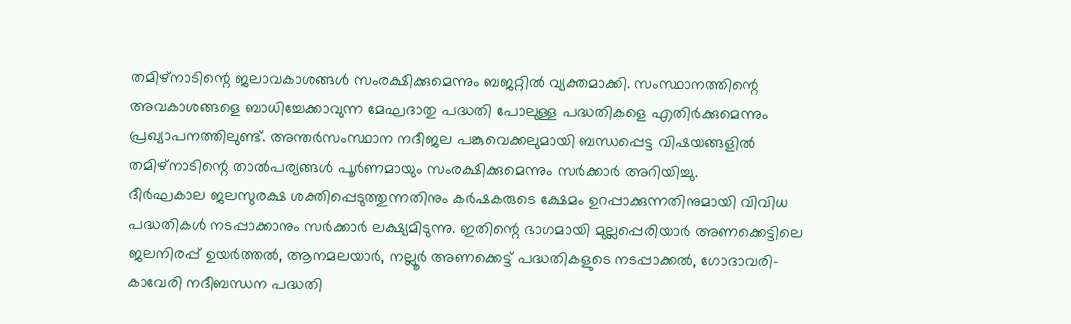തമിഴ്നാടിന്റെ ജലാവകാശങ്ങൾ സംരക്ഷിക്കുമെന്നും ബജറ്റിൽ വ്യക്തമാക്കി. സംസ്ഥാനത്തിന്റെ അവകാശങ്ങളെ ബാധിച്ചേക്കാവുന്ന മേഘദാതു പദ്ധതി പോലുള്ള പദ്ധതികളെ എതിർക്കുമെന്നും പ്രഖ്യാപനത്തിലുണ്ട്. അന്തർസംസ്ഥാന നദീജല പങ്കുവെക്കലുമായി ബന്ധപ്പെട്ട വിഷയങ്ങളിൽ തമിഴ്നാടിന്റെ താൽപര്യങ്ങൾ പൂർണമായും സംരക്ഷിക്കുമെന്നും സർക്കാർ അറിയിച്ചു.
ദീർഘകാല ജലസുരക്ഷ ശക്തിപ്പെടുത്തുന്നതിനും കർഷകരുടെ ക്ഷേമം ഉറപ്പാക്കുന്നതിനുമായി വിവിധ പദ്ധതികൾ നടപ്പാക്കാനും സർക്കാർ ലക്ഷ്യമിടുന്നു. ഇതിന്റെ ഭാഗമായി മുല്ലപ്പെരിയാർ അണക്കെട്ടിലെ ജലനിരപ്പ് ഉയർത്തൽ, ആനമലയാർ, നല്ലൂർ അണക്കെട്ട് പദ്ധതികളുടെ നടപ്പാക്കൽ, ഗോദാവരി-കാവേരി നദീബന്ധന പദ്ധതി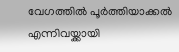വേഗത്തിൽ പൂർത്തിയാക്കൽ എന്നിവയ്ക്കായി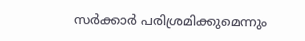സർക്കാർ പരിശ്രമിക്കുമെന്നും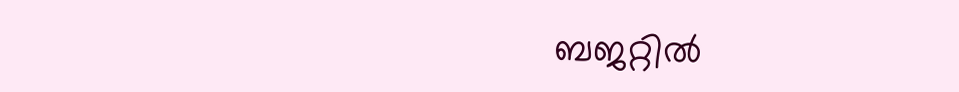ബജറ്റിൽ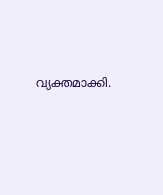വ്യക്തമാക്കി.